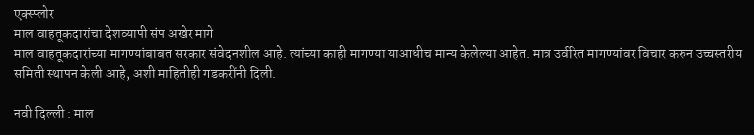एक्स्प्लोर
माल वाहतूकदारांचा देशव्यापी संप अखेर मागे
माल वाहतूकदारांच्या मागण्यांबाबत सरकार संवेदनशील आहे. त्यांच्या काही मागण्या याआधीच मान्य केलेल्या आहेत. मात्र उर्वरित मागण्यांवर विचार करुन उच्चस्तरीय समिती स्थापन केली आहे, अशी माहितीही गडकरींनी दिली.

नवी दिल्ली : माल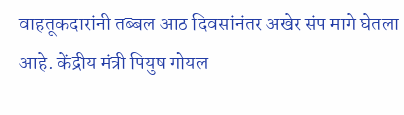वाहतूकदारांनी तब्बल आठ दिवसांनंतर अखेर संप मागे घेतला आहे. केंद्रीय मंत्री पियुष गोयल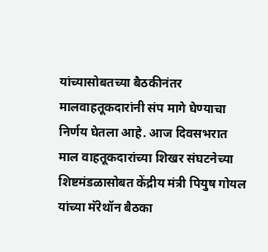यांच्यासोबतच्या बैठकीनंतर मालवाहतूकदारांनी संप मागे घेण्याचा निर्णय घेतला आहे. आज दिवसभरात माल वाहतूकदारांच्या शिखर संघटनेच्या शिष्टमंडळासोबत केंद्रीय मंत्री पियुष गोयल यांच्या मॅरेथॉन बैठका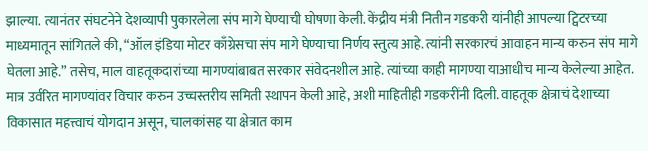झाल्या. त्यानंतर संघटनेने देशव्यापी पुकारलेला संप मागे घेण्याची घोषणा केली. केंद्रीय मंत्री नितीन गडकरी यांनीही आपल्या ट्विटरच्या माध्यमातून सांगितले की, “ऑल इंडिया मोटर काँग्रेसचा संप मागे घेण्याचा निर्णय स्तुत्य आहे. त्यांनी सरकारचं आवाहन मान्य करुन संप मागे घेतला आहे.” तसेच, माल वाहतूकदारांच्या मागण्यांबाबत सरकार संवेदनशील आहे. त्यांच्या काही मागण्या याआधीच मान्य केलेल्या आहेत. मात्र उर्वरित मागण्यांवर विचार करुन उच्चस्तरीय समिती स्थापन केली आहे, अशी माहितीही गडकरींनी दिली. वाहतूक क्षेत्राचं देशाच्या विकासात महत्त्वाचं योगदान असून, चालकांसह या क्षेत्रात काम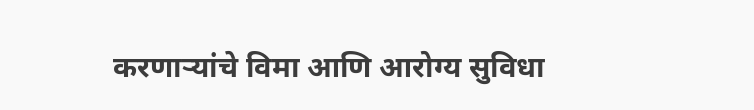करणाऱ्यांचे विमा आणि आरोग्य सुविधा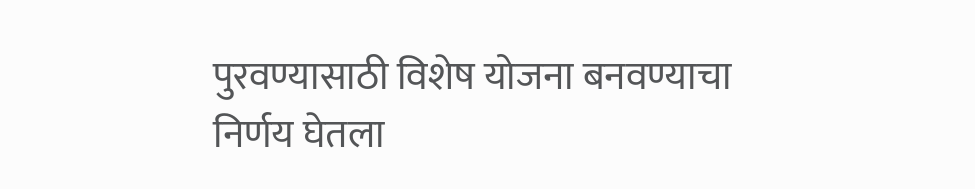पुरवण्यासाठी विशेष योजना बनवण्याचा निर्णय घेतला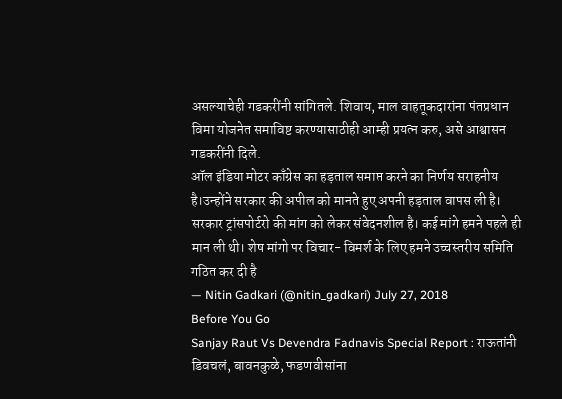असल्याचेही गडकरींनी सांगितले. शिवाय, माल वाहतूकदारांना पंतप्रधान विमा योजनेत समाविष्ट करण्यासाठीही आम्ही प्रयत्न करु, असे आश्वासन गडकरींनी दिले.
ऑल इंडिया मोटर काँग्रेस का हड़ताल समाप्त करने का निर्णय सराहनीय है।उन्होंने सरकार की अपील को मानते हुए अपनी हड़ताल वापस ली है। सरकार ट्रांसपोर्टरो की मांग को लेकर संवेदनशील है। कई मांगे हमने पहले ही मान ली थी। शेष मांगो पर विचार- विमर्श के लिए हमने उच्चस्तरीय समिति गठित कर दी है
— Nitin Gadkari (@nitin_gadkari) July 27, 2018
Before You Go
Sanjay Raut Vs Devendra Fadnavis Special Report : राऊतांनी डिवचलं, बावनकुळे, फडणवीसांना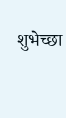शुभेच्छा